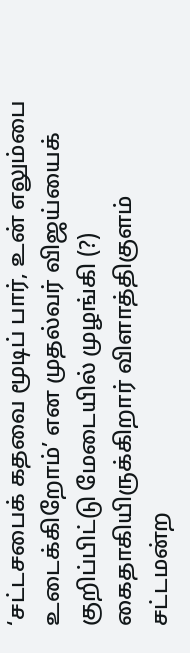‘சட்டசபைக் கதவை மூடிப் பார், உன் எலும்பை உடைக்கிறோம்’ என முதல்வர் விஜய்யைக் குறிப்பிட்டு மேடையில் முழங்கி (?) கைதாகியிருக்கிறார் விளாத்திகுளம் சட்டமன்ற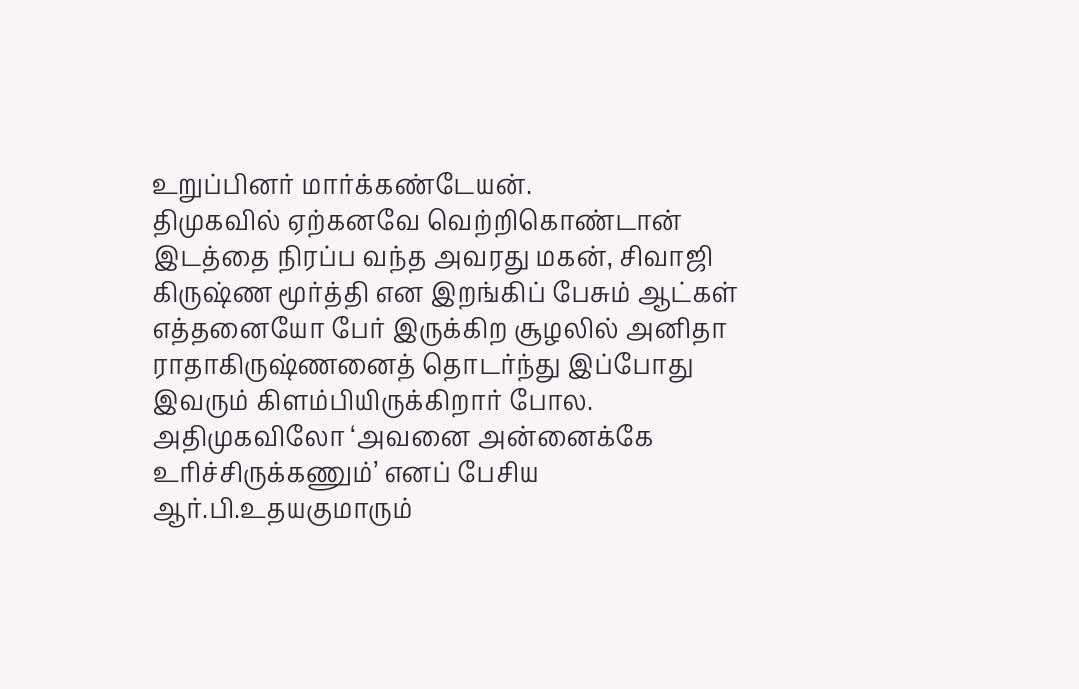உறுப்பினர் மார்க்கண்டேயன்.
திமுகவில் ஏற்கனவே வெற்றிகொண்டான் இடத்தை நிரப்ப வந்த அவரது மகன், சிவாஜி கிருஷ்ண மூர்த்தி என இறங்கிப் பேசும் ஆட்கள் எத்தனையோ பேர் இருக்கிற சூழலில் அனிதா ராதாகிருஷ்ணனைத் தொடர்ந்து இப்போது இவரும் கிளம்பியிருக்கிறார் போல.
அதிமுகவிலோ ‘அவனை அன்னைக்கே உரிச்சிருக்கணும்’ எனப் பேசிய ஆர்.பி.உதயகுமாரும்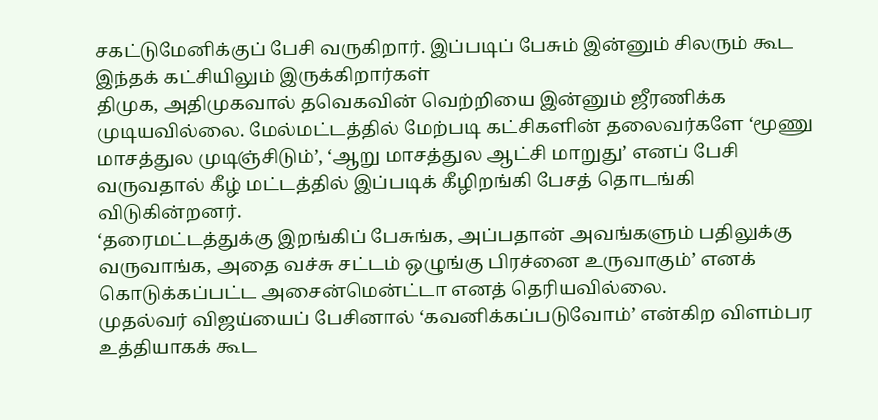சகட்டுமேனிக்குப் பேசி வருகிறார். இப்படிப் பேசும் இன்னும் சிலரும் கூட இந்தக் கட்சியிலும் இருக்கிறார்கள்
திமுக, அதிமுகவால் தவெகவின் வெற்றியை இன்னும் ஜீரணிக்க முடியவில்லை. மேல்மட்டத்தில் மேற்படி கட்சிகளின் தலைவர்களே ‘மூணு மாசத்துல முடிஞ்சிடும்’, ‘ஆறு மாசத்துல ஆட்சி மாறுது’ எனப் பேசி வருவதால் கீழ் மட்டத்தில் இப்படிக் கீழிறங்கி பேசத் தொடங்கி விடுகின்றனர்.
‘தரைமட்டத்துக்கு இறங்கிப் பேசுங்க, அப்பதான் அவங்களும் பதிலுக்கு வருவாங்க, அதை வச்சு சட்டம் ஒழுங்கு பிரச்னை உருவாகும்’ எனக் கொடுக்கப்பட்ட அசைன்மென்ட்டா எனத் தெரியவில்லை.
முதல்வர் விஜய்யைப் பேசினால் ‘கவனிக்கப்படுவோம்’ என்கிற விளம்பர உத்தியாகக் கூட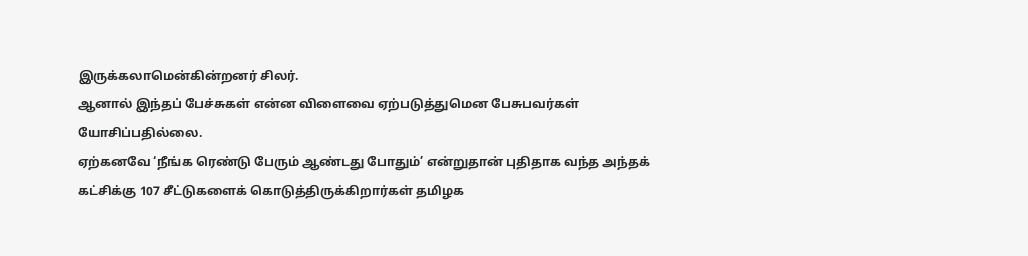இருக்கலாமென்கின்றனர் சிலர்.
ஆனால் இந்தப் பேச்சுகள் என்ன விளைவை ஏற்படுத்துமென பேசுபவர்கள் யோசிப்பதில்லை.
ஏற்கனவே ‘நீங்க ரெண்டு பேரும் ஆண்டது போதும்’ என்றுதான் புதிதாக வந்த அந்தக் கட்சிக்கு 107 சீட்டுகளைக் கொடுத்திருக்கிறார்கள் தமிழக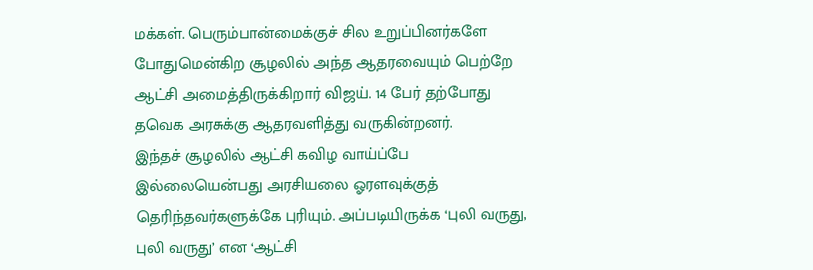மக்கள். பெரும்பான்மைக்குச் சில உறுப்பினர்களே போதுமென்கிற சூழலில் அந்த ஆதரவையும் பெற்றே ஆட்சி அமைத்திருக்கிறார் விஜய். 14 பேர் தற்போது தவெக அரசுக்கு ஆதரவளித்து வருகின்றனர்.
இந்தச் சூழலில் ஆட்சி கவிழ வாய்ப்பே இல்லையென்பது அரசியலை ஓரளவுக்குத் தெரிந்தவர்களுக்கே புரியும். அப்படியிருக்க ‘புலி வருது, புலி வருது’ என ‘ஆட்சி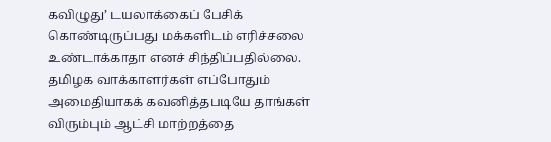கவிழுது’ டயலாக்கைப் பேசிக் கொண்டிருப்பது மக்களிடம் எரிச்சலை உண்டாக்காதா எனச் சிந்திப்பதில்லை.
தமிழக வாக்காளர்கள் எப்போதும் அமைதியாகக் கவனித்தபடியே தாங்கள் விரும்பும் ஆட்சி மாற்றத்தை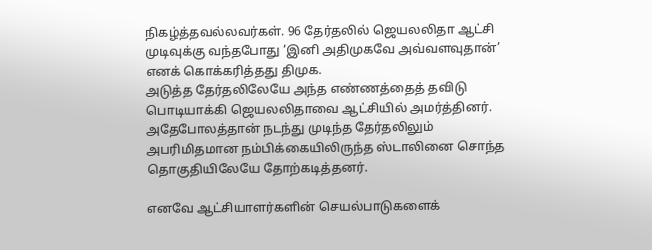நிகழ்த்தவல்லவர்கள். 96 தேர்தலில் ஜெயலலிதா ஆட்சி முடிவுக்கு வந்தபோது ‘இனி அதிமுகவே அவ்வளவுதான்’ எனக் கொக்கரித்தது திமுக.
அடுத்த தேர்தலிலேயே அந்த எண்ணத்தைத் தவிடு பொடியாக்கி ஜெயலலிதாவை ஆட்சியில் அமர்த்தினர். அதேபோலத்தான் நடந்து முடிந்த தேர்தலிலும் அபரிமிதமான நம்பிக்கையிலிருந்த ஸ்டாலினை சொந்த தொகுதியிலேயே தோற்கடித்தனர்.

எனவே ஆட்சியாளர்களின் செயல்பாடுகளைக்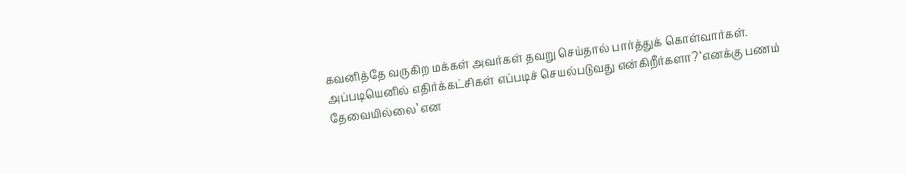கவனித்தே வருகிற மக்கள் அவர்கள் தவறு செய்தால் பார்த்துக் கொள்வார்கள்.
அப்படியெனில் எதிர்க்கட்சிகள் எப்படிச் செயல்படுவது என்கிறீர்களா? ‘எனக்கு பணம் தேவையில்லை’ என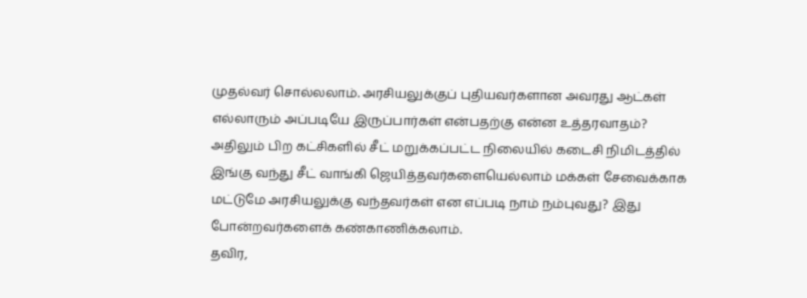முதல்வர் சொல்லலாம். அரசியலுக்குப் புதியவர்களான அவரது ஆட்கள் எல்லாரும் அப்படியே இருப்பார்கள் என்பதற்கு என்ன உத்தரவாதம்? அதிலும் பிற கட்சிகளில் சீட் மறுக்கப்பட்ட நிலையில் கடைசி நிமிடத்தில் இங்கு வந்து சீட் வாங்கி ஜெயித்தவர்களையெல்லாம் மக்கள் சேவைக்காக மட்டுமே அரசியலுக்கு வந்தவர்கள் என எப்படி நாம் நம்புவது? இது போன்றவர்களைக் கண்காணிக்கலாம்.
தவிர,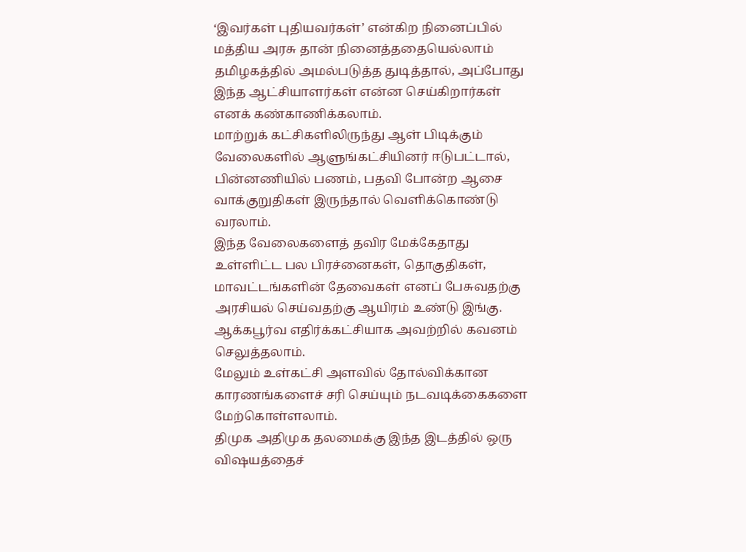‘இவர்கள் புதியவர்கள்’ என்கிற நினைப்பில் மத்திய அரசு தான் நினைத்ததையெல்லாம் தமிழகத்தில் அமல்படுத்த துடித்தால், அப்போது இந்த ஆட்சியாளர்கள் என்ன செய்கிறார்கள் எனக் கண்காணிக்கலாம்.
மாற்றுக் கட்சிகளிலிருந்து ஆள் பிடிக்கும் வேலைகளில் ஆளுங்கட்சியினர் ஈடுபட்டால், பின்னணியில் பணம், பதவி போன்ற ஆசை வாக்குறுதிகள் இருந்தால் வெளிக்கொண்டு வரலாம்.
இந்த வேலைகளைத் தவிர மேக்கேதாது உள்ளிட்ட பல பிரச்னைகள், தொகுதிகள், மாவட்டங்களின் தேவைகள் எனப் பேசுவதற்கு அரசியல் செய்வதற்கு ஆயிரம் உண்டு இங்கு. ஆக்கபூர்வ எதிர்க்கட்சியாக அவற்றில் கவனம் செலுத்தலாம்.
மேலும் உள்கட்சி அளவில் தோல்விக்கான காரணங்களைச் சரி செய்யும் நடவடிக்கைகளை மேற்கொள்ளலாம்.
திமுக அதிமுக தலமைக்கு இந்த இடத்தில் ஒரு விஷயத்தைச்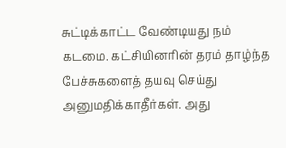சுட்டிக்காட்ட வேண்டியது நம் கடமை. கட்சியினரின் தரம் தாழ்ந்த பேச்சுகளைத் தயவு செய்து அனுமதிக்காதீர்கள். அது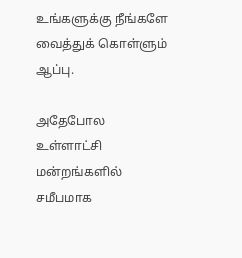உங்களுக்கு நீங்களே வைத்துக் கொள்ளும் ஆப்பு.

அதேபோல உள்ளாட்சி மன்றங்களில் சமீபமாக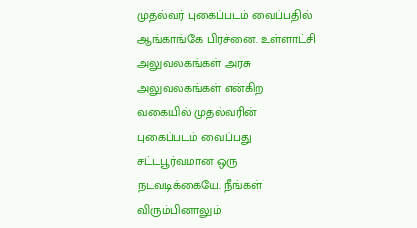முதல்வர் புகைப்படம் வைப்பதில் ஆங்காங்கே பிரச்னை. உள்ளாட்சி அலுவலகங்கள் அரசு அலுவலகங்கள் என்கிற வகையில் முதல்வரின் புகைப்படம் வைப்பது சட்டபூர்வமான ஒரு நடவடிக்கையே. நீங்கள் விரும்பினாலும்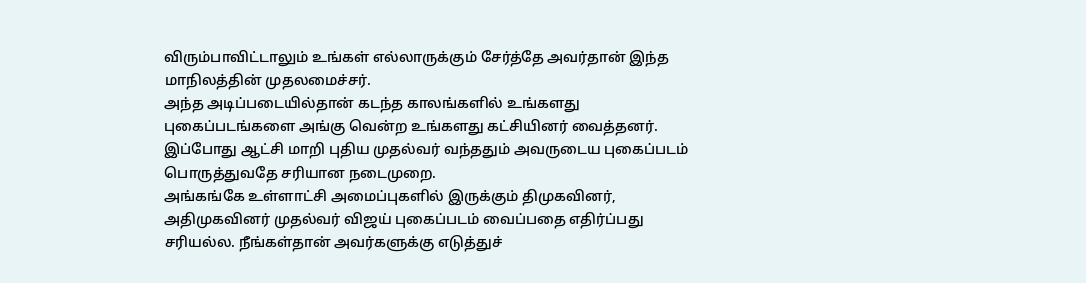விரும்பாவிட்டாலும் உங்கள் எல்லாருக்கும் சேர்த்தே அவர்தான் இந்த மாநிலத்தின் முதலமைச்சர்.
அந்த அடிப்படையில்தான் கடந்த காலங்களில் உங்களது புகைப்படங்களை அங்கு வென்ற உங்களது கட்சியினர் வைத்தனர். இப்போது ஆட்சி மாறி புதிய முதல்வர் வந்ததும் அவருடைய புகைப்படம் பொருத்துவதே சரியான நடைமுறை.
அங்கங்கே உள்ளாட்சி அமைப்புகளில் இருக்கும் திமுகவினர், அதிமுகவினர் முதல்வர் விஜய் புகைப்படம் வைப்பதை எதிர்ப்பது சரியல்ல. நீங்கள்தான் அவர்களுக்கு எடுத்துச்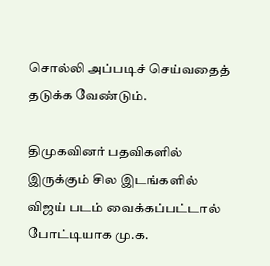சொல்லி அப்படிச் செய்வதைத் தடுக்க வேண்டும்.

திமுகவினர் பதவிகளில் இருக்கும் சில இடங்களில் விஜய் படம் வைக்கப்பட்டால் போட்டியாக மு.க.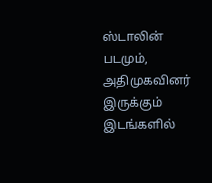ஸ்டாலின் படமும், அதிமுகவினர் இருக்கும் இடங்களில்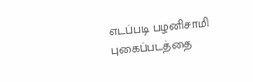எடப்படி பழனிசாமி புகைப்படத்தை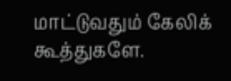மாட்டுவதும் கேலிக் கூத்துகளே.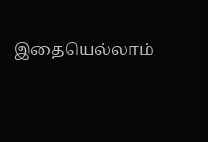இதையெல்லாம்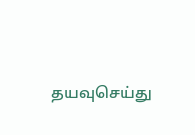தயவுசெய்து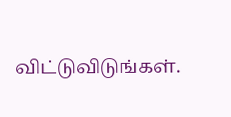விட்டுவிடுங்கள்.